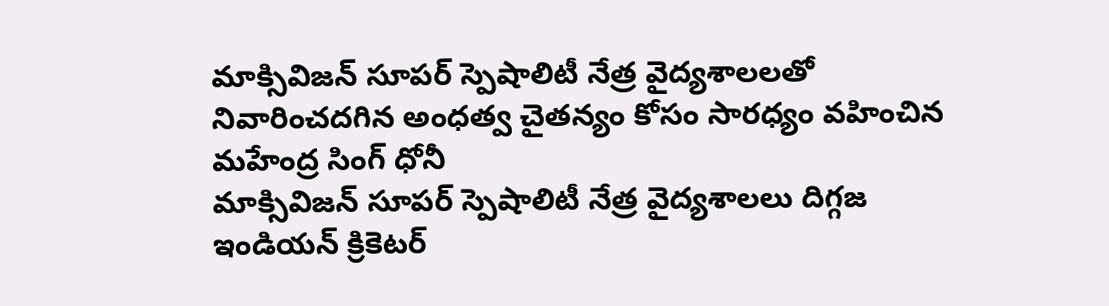మాక్సివిజన్ సూపర్ స్పెషాలిటీ నేత్ర వైద్యశాలలతో నివారించదగిన అంధత్వ చైతన్యం కోసం సారధ్యం వహించిన మహేంద్ర సింగ్ ధోనీ
మాక్సివిజన్ సూపర్ స్పెషాలిటీ నేత్ర వైద్యశాలలు దిగ్గజ ఇండియన్ క్రికెటర్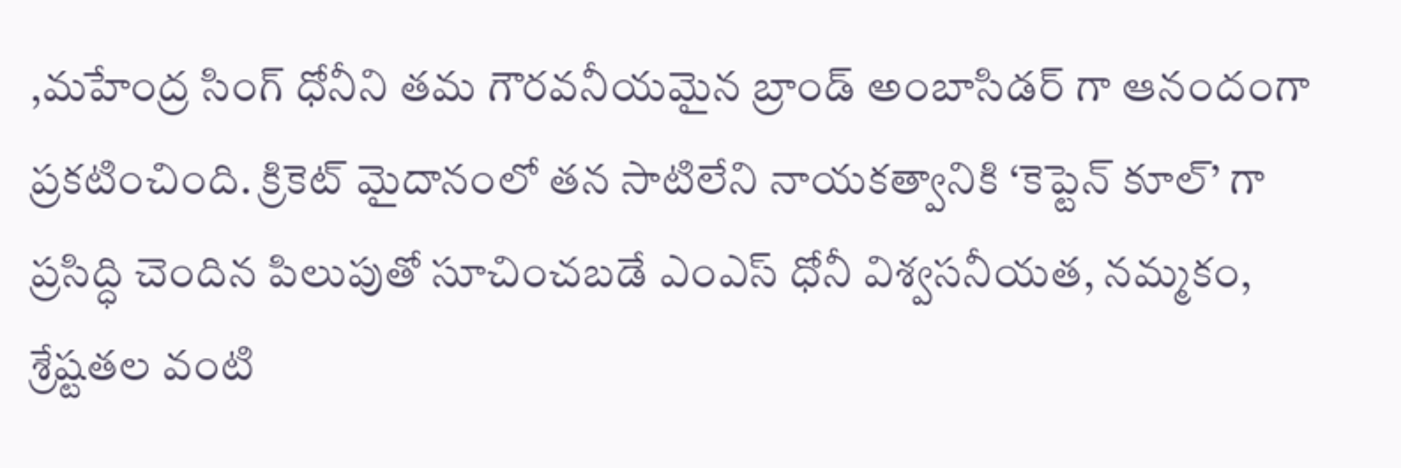,మహేంద్ర సింగ్ ధోనీని తమ గౌరవనీయమైన బ్రాండ్ అంబాసిడర్ గా ఆనందంగా ప్రకటించింది. క్రికెట్ మైదానంలో తన సాటిలేని నాయకత్వానికి ‘కెప్టెన్ కూల్’ గా ప్రసిద్ధి చెందిన పిలుపుతో సూచించబడే ఎంఎస్ ధోనీ విశ్వసనీయత, నమ్మకం, శ్రేష్టతల వంటి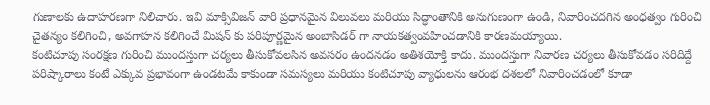గుణాలకు ఉదాహరణగా నిలిచారు. ఇవి మాక్సివిజన్ వారి ప్రధానమైన విలువలు మరియు సిద్ధాంతానికి అనుగుణంగా ఉండి, నివారించదగిన అంధత్వం గురించి చైతన్యం కలిగించి, అవగాహన కలిగించే మిషన్ కు పరిపూర్ణమైన అంబాసిడర్ గా నాయకత్వంవహించడానికి కారణమయ్యాయి.
కంటిచూపు సంరక్షణ గురించి ముందస్తుగా చర్యలు తీసుకోవలసిన అవసరం ఉందనడం అతిశయోక్తి కాదు. ముందస్తుగా నివారణ చర్యలు తీసుకోవడం సరిదిద్దే పరిష్కారాలు కంటే ఎక్కువ ప్రభావంగా ఉండటమే కాకుండా సమస్యలు మరియు కంటిచూపు వ్యాధులను ఆరంభ దశలలో నివారించడంలో కూడా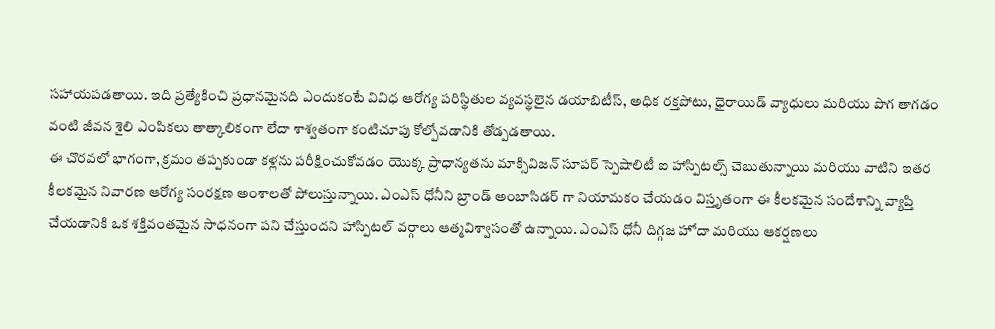సహాయపడతాయి. ఇది ప్రత్యేకించి ప్రధానమైనది ఎందుకంటే వివిధ ఆరోగ్య పరిస్థితుల వ్యవస్థలైన డయాబిటీస్, అధిక రక్తపోటు, ధైరాయిడ్ వ్యాధులు మరియు పొగ తాగడం వంటి జీవన శైలి ఎంపికలు తాత్కాలికంగా లేదా శాశ్వతంగా కంటిచూపు కోల్పోవడానికి తోడ్పడతాయి.
ఈ చొరవలో భాగంగా, క్రమం తప్పకుండా కళ్లను పరీక్షించుకోవడం యొక్క ప్రాధాన్యతను మాక్సివిజన్ సూపర్ స్పెషాలిటీ ఐ హాస్పిటల్స్ చెబుతున్నాయి మరియు వాటిని ఇతర కీలకమైన నివారణ ఆరోగ్య సంరక్షణ అంశాలతో పోలుస్తున్నాయి. ఎంఎస్ ధోనీని బ్రాండ్ అంబాసిడర్ గా నియామకం చేయడం విస్తృతంగా ఈ కీలకమైన సందేశాన్ని వ్యాప్తి చేయడానికి ఒక శక్తివంతమైన సాధనంగా పని చేస్తుందని హాస్పిటల్ వర్గాలు ఆత్మవిశ్వాసంతో ఉన్నాయి. ఎంఎస్ ధోనీ దిగ్గజ హోదా మరియు ఆకర్షణలు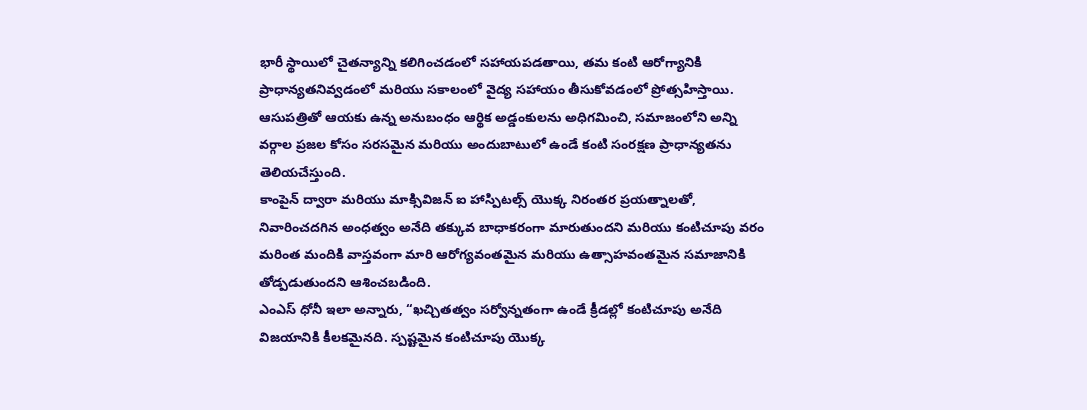భారీ స్థాయిలో చైతన్యాన్ని కలిగించడంలో సహాయపడతాయి, తమ కంటి ఆరోగ్యానికి ప్రాధాన్యతనివ్వడంలో మరియు సకాలంలో వైద్య సహాయం తీసుకోవడంలో ప్రోత్సహిస్తాయి. ఆసుపత్రితో ఆయకు ఉన్న అనుబంధం ఆర్థిక అడ్డంకులను అధిగమించి, సమాజంలోని అన్ని వర్గాల ప్రజల కోసం సరసమైన మరియు అందుబాటులో ఉండే కంటి సంరక్షణ ప్రాధాన్యతను తెలియచేస్తుంది.
కాంపైన్ ద్వారా మరియు మాక్సివిజన్ ఐ హాస్పిటల్స్ యొక్క నిరంతర ప్రయత్నాలతో, నివారించదగిన అంధత్వం అనేది తక్కువ బాధాకరంగా మారుతుందని మరియు కంటిచూపు వరం మరింత మందికి వాస్తవంగా మారి ఆరోగ్యవంతమైన మరియు ఉత్సాహవంతమైన సమాజానికి తోడ్పడుతుందని ఆశించబడింది.
ఎంఎస్ ధోనీ ఇలా అన్నారు, “ఖచ్చితత్వం సర్వోన్నతంగా ఉండే క్రీడల్లో కంటిచూపు అనేది విజయానికి కీలకమైనది. స్పష్టమైన కంటిచూపు యొక్క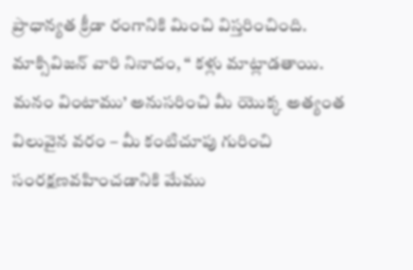ప్రాధాన్యత క్రీడా రంగానికి మించి విస్తరించింది. మాక్సివిజన్ వారి నినాదం, “ కళ్లు మాట్లాడతాయి. మనం వింటాము’ అనుసరించి మీ యొక్క అత్యంత విలువైన వరం – మీ కంటిచూపు గురించి సంరక్షణవహించడానికి మేము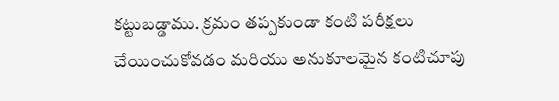కట్టుబడ్డాము. క్రమం తప్పకుండా కంటి పరీక్షలు చేయించుకోవడం మరియు అనుకూలమైన కంటిచూపు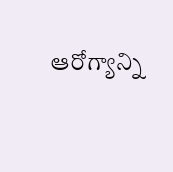ఆరోగ్యాన్ని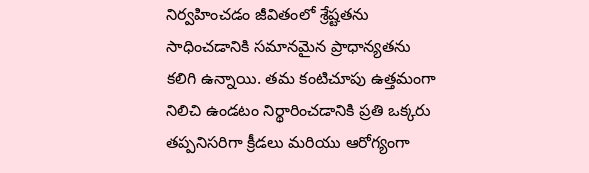నిర్వహించడం జీవితంలో శ్రేష్టతను సాధించడానికి సమానమైన ప్రాధాన్యతను కలిగి ఉన్నాయి. తమ కంటిచూపు ఉత్తమంగా నిలిచి ఉండటం నిర్థారించడానికి ప్రతి ఒక్కరు తప్పనిసరిగా క్రీడలు మరియు ఆరోగ్యంగా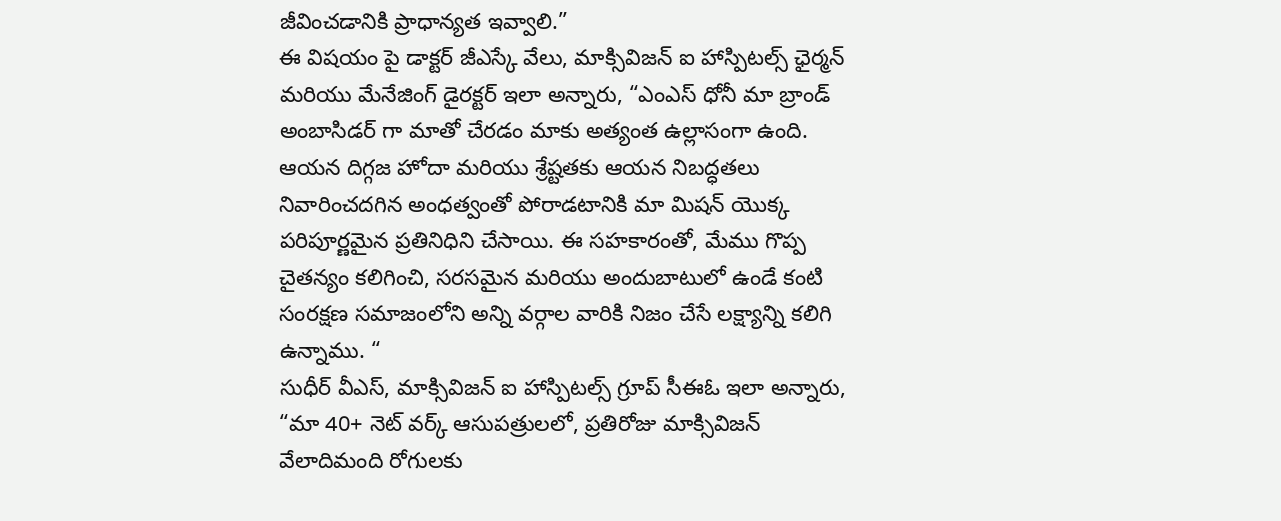జీవించడానికి ప్రాధాన్యత ఇవ్వాలి.”
ఈ విషయం పై డాక్టర్ జీఎస్కే వేలు, మాక్సివిజన్ ఐ హాస్పిటల్స్ ఛైర్మన్ మరియు మేనేజింగ్ డైరక్టర్ ఇలా అన్నారు, “ఎంఎస్ ధోనీ మా బ్రాండ్ అంబాసిడర్ గా మాతో చేరడం మాకు అత్యంత ఉల్లాసంగా ఉంది. ఆయన దిగ్గజ హోదా మరియు శ్రేష్టతకు ఆయన నిబద్ధతలు నివారించదగిన అంధత్వంతో పోరాడటానికి మా మిషన్ యొక్క పరిపూర్ణమైన ప్రతినిధిని చేసాయి. ఈ సహకారంతో, మేము గొప్ప చైతన్యం కలిగించి, సరసమైన మరియు అందుబాటులో ఉండే కంటి సంరక్షణ సమాజంలోని అన్ని వర్గాల వారికి నిజం చేసే లక్ష్యాన్ని కలిగి ఉన్నాము. “
సుధీర్ వీఎస్, మాక్సివిజన్ ఐ హాస్పిటల్స్ గ్రూప్ సీఈఓ ఇలా అన్నారు, “మా 40+ నెట్ వర్క్ ఆసుపత్రులలో, ప్రతిరోజు మాక్సివిజన్ వేలాదిమంది రోగులకు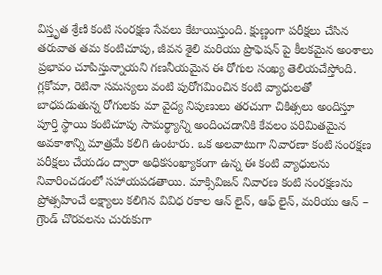విస్తృత శ్రేణి కంటి సంరక్షణ సేవలు కేటాయిస్తుంది. క్షుణ్ణంగా పరీక్షలు చేసిన తరువాత తమ కంటిచూపు, జీవన శైలి మరియు ప్రొఫెషన్ పై కీలకమైన అంశాలు ప్రభావం చూపిస్తున్నాయని గణనీయమైన ఈ రోగుల సంఖ్య తెలియచేస్తోంది. గ్లకోమా, రెటినా సమస్యలు వంటి పురోగమించిన కంటి వ్యాధులతో బాధపడుతున్న రోగులకు మా వైద్య నిపుణులు తరచుగా చికిత్సలు అందిస్తూ పూర్తి స్థాయి కంటిచూపు సామర్థ్యాన్ని అందించడానికి కేవలం పరిమితమైన అవకాశాన్ని మాత్రమే కలిగి ఉంటారు. ఒక అలవాటుగా నివారణా కంటి సంరక్షణ పరీక్షలు చేయడం ద్వారా అధికసంఖ్యాకంగా ఉన్న ఈ కంటి వ్యాధులను నివారించడంలో సహాయపడతాయి. మాక్సివిజన్ నివారణ కంటి సంరక్షణను ప్రోత్సహించే లక్ష్యాలు కలిగిన వివిధ రకాల ఆన్ లైన్, ఆఫ్ లైన్, మరియు ఆన్ – గ్రౌండ్ చొరవలను చురుకుగా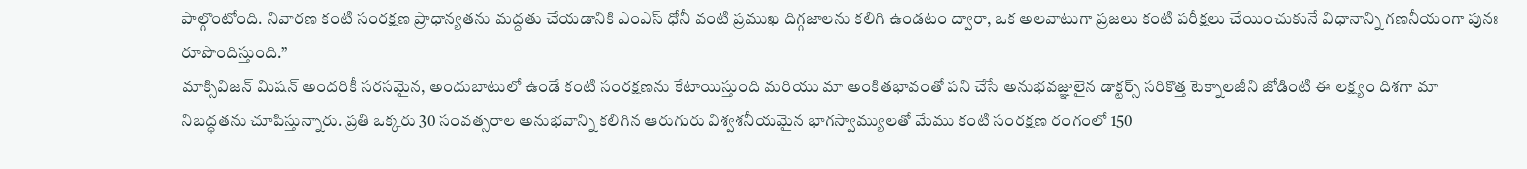పాల్గొంటోంది. నివారణ కంటి సంరక్షణ ప్రాధాన్యతను మద్దతు చేయడానికి ఎంఎస్ ధోనీ వంటి ప్రముఖ దిగ్గజాలను కలిగి ఉండటం ద్వారా, ఒక అలవాటుగా ప్రజలు కంటి పరీక్షలు చేయించుకునే విధానాన్ని గణనీయంగా పునః రూపొందిస్తుంది.”
మాక్సివిజన్ మిషన్ అందరికీ సరసమైన, అందుబాటులో ఉండే కంటి సంరక్షణను కేటాయిస్తుంది మరియు మా అంకితభావంతో పని చేసే అనుభవజ్ఞులైన డాక్టర్స్ సరికొత్త టెక్నాలజీని జోడింటి ఈ లక్ష్యం దిశగా మా నిబద్ధతను చూపిస్తున్నారు. ప్రతి ఒక్కరు 30 సంవత్సరాల అనుభవాన్ని కలిగిన ఆరుగురు విశ్వశనీయమైన భాగస్వామ్యులతో మేము కంటి సంరక్షణ రంగంలో 150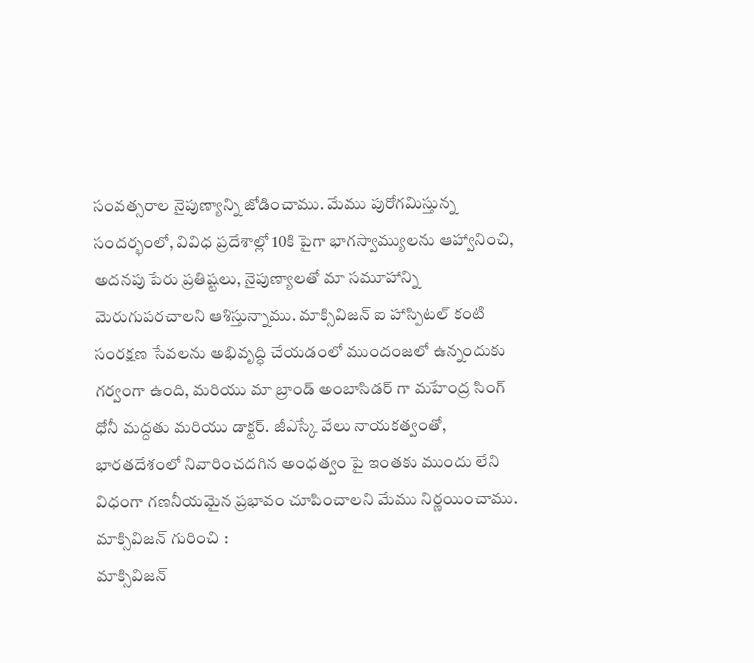సంవత్సరాల నైపుణ్యాన్ని జోడించాము. మేము పురోగమిస్తున్న సందర్భంలో, వివిధ ప్రదేశాల్లో 10కి పైగా భాగస్వామ్యులను ఆహ్వానించి, అదనపు పేరు ప్రతిష్టలు, నైపుణ్యాలతో మా సమూహాన్ని మెరుగుపరచాలని ఆశిస్తున్నాము. మాక్సివిజన్ ఐ హాస్పిటల్ కంటి సంరక్షణ సేవలను అభివృద్ధి చేయడంలో ముందంజలో ఉన్నందుకు గర్వంగా ఉంది, మరియు మా బ్రాండ్ అంబాసిడర్ గా మహేంద్ర సింగ్ ధోనీ మద్దతు మరియు డాక్టర్. జీఎస్కే వేలు నాయకత్వంతో, భారతదేశంలో నివారించదగిన అంధత్వం పై ఇంతకు ముందు లేని విధంగా గణనీయమైన ప్రభావం చూపించాలని మేము నిర్ణయించాము.
మాక్సివిజన్ గురించి :
మాక్సివిజన్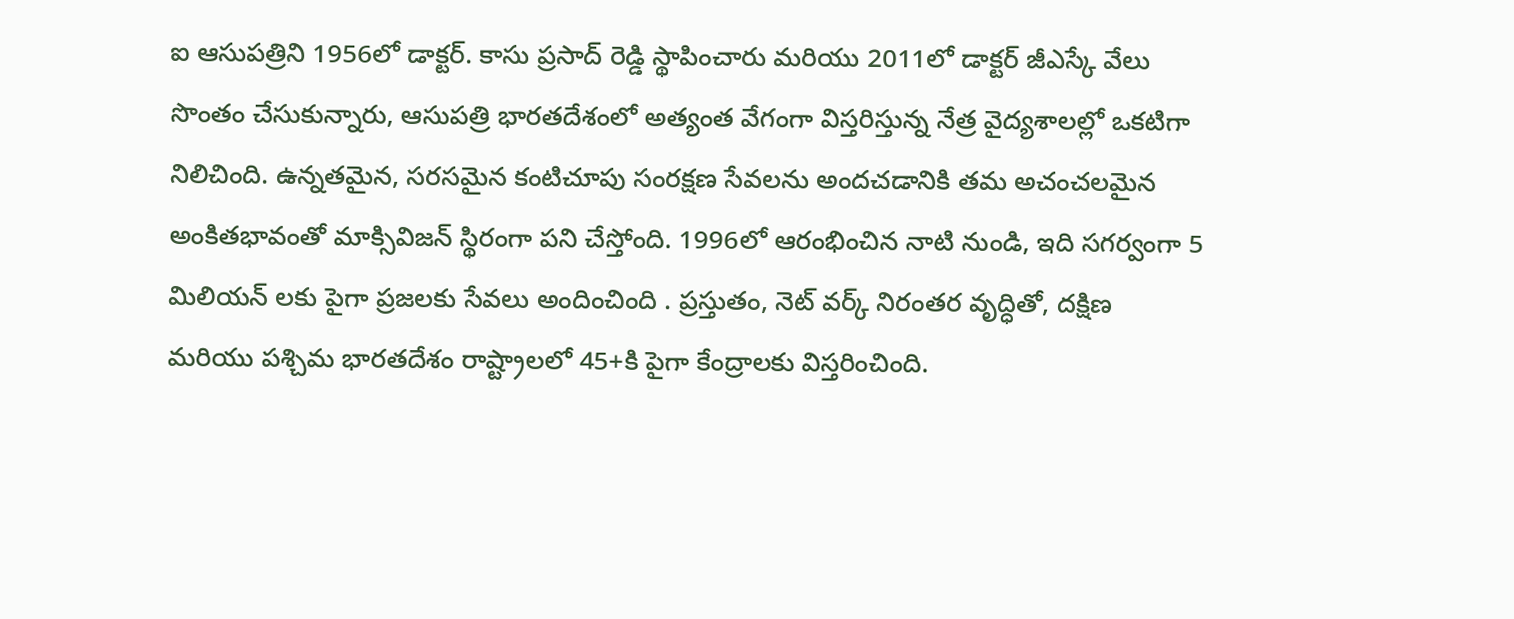ఐ ఆసుపత్రిని 1956లో డాక్టర్. కాసు ప్రసాద్ రెడ్డి స్థాపించారు మరియు 2011లో డాక్టర్ జీఎస్కే వేలు సొంతం చేసుకున్నారు, ఆసుపత్రి భారతదేశంలో అత్యంత వేగంగా విస్తరిస్తున్న నేత్ర వైద్యశాలల్లో ఒకటిగా నిలిచింది. ఉన్నతమైన, సరసమైన కంటిచూపు సంరక్షణ సేవలను అందచడానికి తమ అచంచలమైన అంకితభావంతో మాక్సివిజన్ స్థిరంగా పని చేస్తోంది. 1996లో ఆరంభించిన నాటి నుండి, ఇది సగర్వంగా 5 మిలియన్ లకు పైగా ప్రజలకు సేవలు అందించింది . ప్రస్తుతం, నెట్ వర్క్ నిరంతర వృద్ధితో, దక్షిణ మరియు పశ్చిమ భారతదేశం రాష్ట్రాలలో 45+కి పైగా కేంద్రాలకు విస్తరించింది.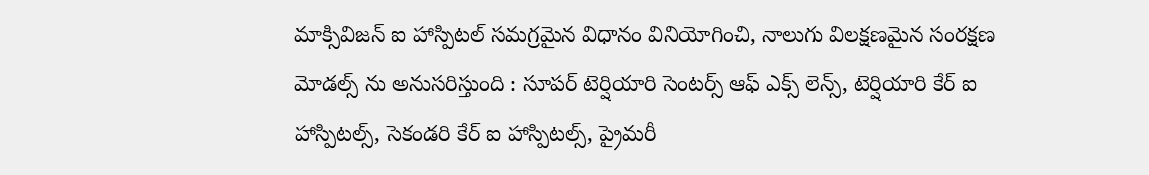మాక్సివిజన్ ఐ హాస్పిటల్ సమగ్రమైన విధానం వినియోగించి, నాలుగు విలక్షణమైన సంరక్షణ మోడల్స్ ను అనుసరిస్తుంది : సూపర్ టెర్షియారి సెంటర్స్ ఆఫ్ ఎక్స్ లెన్స్, టెర్షియారి కేర్ ఐ హాస్పిటల్స్, సెకండరి కేర్ ఐ హాస్పిటల్స్, ప్రైమరీ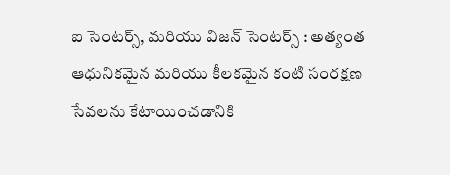ఐ సెంటర్స్, మరియు విజన్ సెంటర్స్ : అత్యంత ఆధునికమైన మరియు కీలకమైన కంటి సంరక్షణ సేవలను కేటాయించడానికి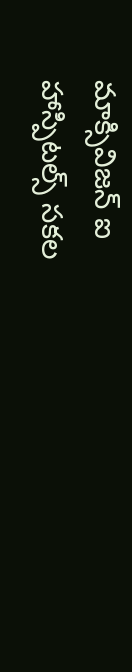మాక్సివిజన్ ఐ హాస్పిటల్స్ సకల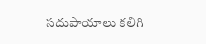సదుపాయాలు కలిగి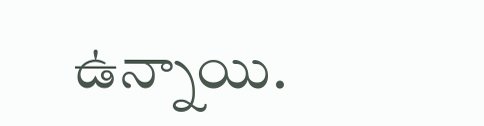ఉన్నాయి.